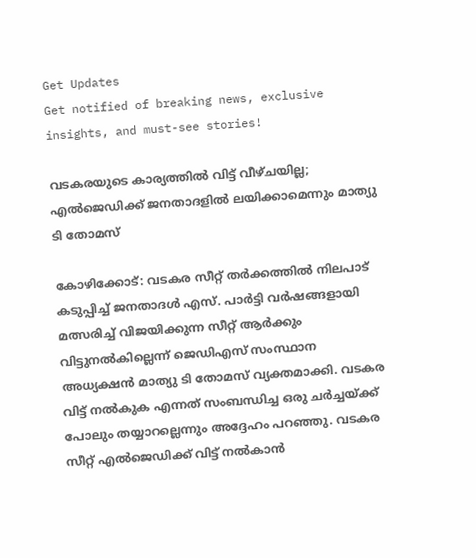Get Updates
Get notified of breaking news, exclusive insights, and must-see stories!

വടകരയുടെ കാര്യത്തില്‍ വിട്ട് വീഴ്ചയില്ല; എല്‍ജെഡിക്ക് ജനതാദളില്‍ ലയിക്കാമെന്നും മാത്യു ടി തോമസ്

കോഴിക്കോട്: വടകര സീറ്റ് തര്‍ക്കത്തില്‍ നിലപാട് കടുപ്പിച്ച് ജനതാദള്‍ എസ്. പാര്‍ട്ടി വര്‍ഷങ്ങളായി മത്സരിച്ച് വിജയിക്കുന്ന സീറ്റ് ആര്‍ക്കും വിട്ടുനല്‍കില്ലെന്ന് ജെഡിഎസ് സംസ്ഥാന അധ്യക്ഷന്‍ മാത്യു ടി തോമസ് വ്യക്തമാക്കി. വടകര വിട്ട് നല്‍കുക എന്നത് സംബന്ധിച്ച ഒരു ചര്‍ച്ചയ്ക്ക് പോലും തയ്യാറല്ലെന്നും അദ്ദേഹം പറഞ്ഞു. വടകര സീറ്റ് എല്‍ജെഡിക്ക് വിട്ട് നല്‍കാന്‍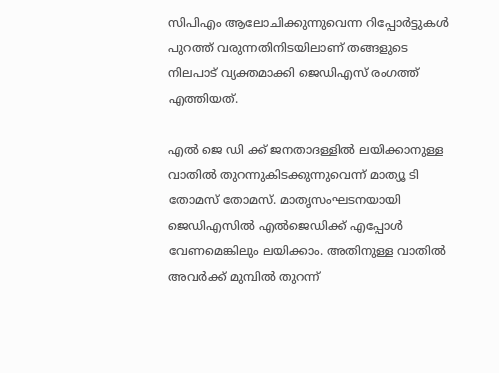സിപിഎം ആലോചിക്കുന്നുവെന്ന റിപ്പോര്‍ട്ടുകള്‍ പുറത്ത് വരുന്നതിനിടയിലാണ് തങ്ങളുടെ നിലപാട് വ്യക്തമാക്കി ജെഡിഎസ് രംഗത്ത് എത്തിയത്.

എല്‍ ജെ ഡി ക്ക് ജനതാദള്ളില്‍ ലയിക്കാനുള്ള വാതില്‍ തുറന്നുകിടക്കുന്നുവെന്ന് മാത്യൂ ടി തോമസ് തോമസ്. മാതൃസംഘടനയായി ജെഡിഎസില്‍ എല്‍ജെഡിക്ക് എപ്പോള്‍ വേണമെങ്കിലും ലയിക്കാം. അതിനുള്ള വാതില്‍ അവര്‍ക്ക് മുമ്പില്‍ തുറന്ന്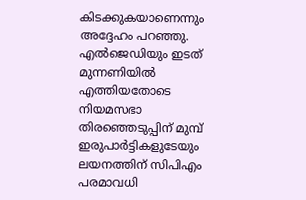കിടക്കുകയാണെന്നും അദ്ദേഹം പറഞ്ഞു. എല്‍ജെഡിയും ഇടത് മുന്നണിയില്‍ എത്തിയതോടെ നിയമസഭാ തിരഞ്ഞെടുപ്പിന് മുമ്പ് ഇരുപാര്‍ട്ടികളുടേയും ലയനത്തിന് സിപിഎം പരമാവധി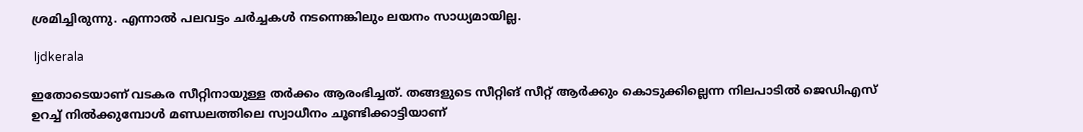ശ്രമിച്ചിരുന്നു. എന്നാല്‍ പലവട്ടം ചര്‍ച്ചകള്‍ നടന്നെങ്കിലും ലയനം സാധ്യമായില്ല.

 ljdkerala

ഇതോടെയാണ് വടകര സീറ്റിനായുള്ള തര്‍ക്കം ആരംഭിച്ചത്. തങ്ങളുടെ സീറ്റിങ് സീറ്റ് ആര്‍ക്കും കൊടുക്കില്ലെന്ന നിലപാടില്‍ ജെഡിഎസ് ഉറച്ച് നില്‍ക്കുമ്പോള്‍ മണ്ഡലത്തിലെ സ്വാധീനം ചൂണ്ടിക്കാട്ടിയാണ്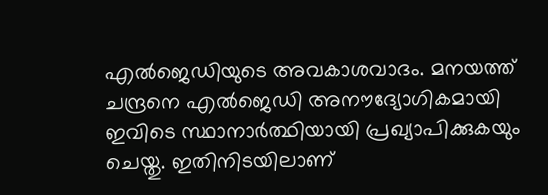എല്‍ജെഡിയുടെ അവകാശവാദം. മനയത്ത് ചന്ദ്രനെ എല്‍ജെഡി അനൗദ്യോഗികമായി ഇവിടെ സ്ഥാനാര്‍ത്ഥിയായി പ്രഖ്യാപിക്കുകയും ചെയ്തു. ഇതിനിടയിലാണ്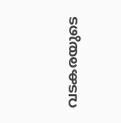വടകരയുടെ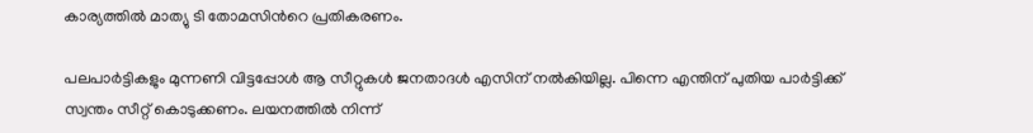കാര്യത്തില്‍ മാത്യു ടി തോമസിന്‍റെ പ്രതികരണം.

പലപാര്‍ട്ടികളും മുന്നണി വിട്ടപ്പോള്‍ ആ സീറ്റുകള്‍ ജനതാദള്‍ എസിന് നല്‍കിയില്ല. പിന്നെ എന്തിന് പുതിയ പാര്‍ട്ടിക്ക് സ്വന്തം സീറ്റ് കൊടുക്കണം. ലയനത്തില്‍ നിന്ന്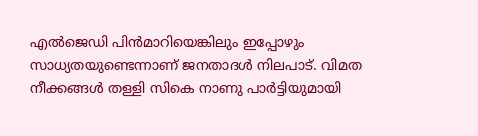എല്‍ജെഡി പിന്‍മാറിയെങ്കിലും ഇപ്പോഴും സാധ്യതയുണ്ടെന്നാണ് ജനതാദള്‍ നിലപാട്. വിമത നീക്കങ്ങള്‍ തള്ളി സികെ നാണു പാര്‍ട്ടിയുമായി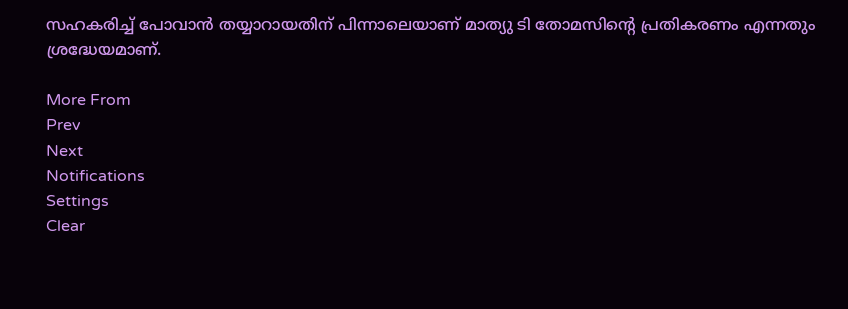സഹകരിച്ച് പോവാന്‍ തയ്യാറായതിന് പിന്നാലെയാണ് മാത്യു ടി തോമസിന്‍റെ പ്രതികരണം എന്നതും ശ്രദ്ധേയമാണ്.

More From
Prev
Next
Notifications
Settings
Clear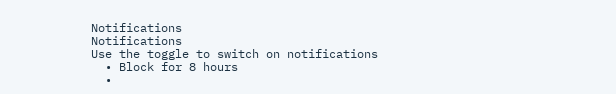Notifications
Notifications
Use the toggle to switch on notifications
  • Block for 8 hours
  •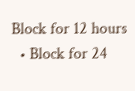Block for 12 hours
  • Block for 24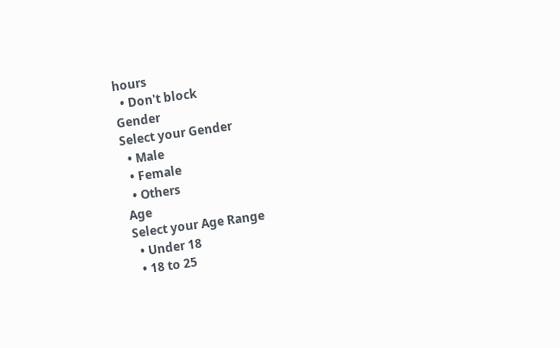hours
  • Don't block
Gender
Select your Gender
  • Male
  • Female
  • Others
Age
Select your Age Range
  • Under 18
  • 18 to 25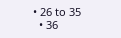• 26 to 35
  • 36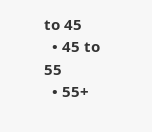to 45
  • 45 to 55
  • 55+